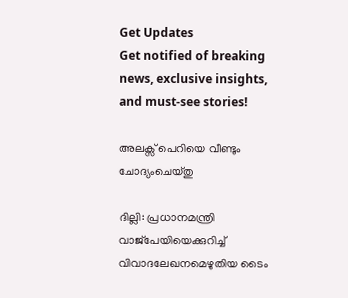Get Updates
Get notified of breaking news, exclusive insights, and must-see stories!

അലക്സ് പെറിയെ വീണ്ടും ചോദ്യംചെയ്തു

ദില്ലി: പ്രധാനമന്ത്രി വാജ്പേയിയെക്കുറിച്ച് വിവാദലേഖനമെഴുതിയ ടൈം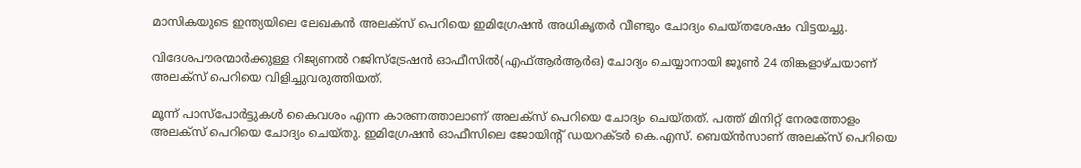മാസികയുടെ ഇന്ത്യയിലെ ലേഖകന്‍ അലക്സ് പെറിയെ ഇമിഗ്രേഷന്‍ അധികൃതര്‍ വീണ്ടും ചോദ്യം ചെയ്തശേഷം വിട്ടയച്ചു.

വിദേശപൗരന്മാര്‍ക്കുള്ള റിജ്യണല്‍ റജിസ്ട്രേഷന്‍ ഓഫീസില്‍(എഫ്ആര്‍ആര്‍ഒ) ചോദ്യം ചെയ്യാനായി ജൂണ്‍ 24 തിങ്കളാഴ്ചയാണ് അലക്സ് പെറിയെ വിളിച്ചുവരുത്തിയത്.

മൂന്ന് പാസ്പോര്‍ട്ടുകള്‍ കൈവശം എന്ന കാരണത്താലാണ് അലക്സ് പെറിയെ ചോദ്യം ചെയ്തത്. പത്ത് മിനിറ്റ് നേരത്തോളം അലക്സ് പെറിയെ ചോദ്യം ചെയ്തു. ഇമിഗ്രേഷന്‍ ഓഫീസിലെ ജോയിന്റ് ഡയറക്ടര്‍ കെ.എസ്. ബെയ്ന്‍സാണ് അലക്സ് പെറിയെ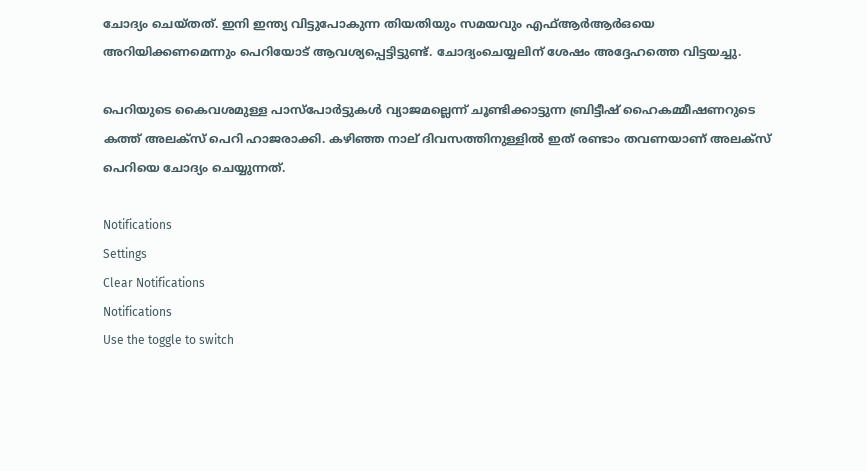ചോദ്യം ചെയ്തത്. ഇനി ഇന്ത്യ വിട്ടുപോകുന്ന തിയതിയും സമയവും എഫ്ആര്‍ആര്‍ഒയെ അറിയിക്കണമെന്നും പെറിയോട് ആവശ്യപ്പെട്ടിട്ടുണ്ട്. ചോദ്യംചെയ്യലിന് ശേഷം അദ്ദേഹത്തെ വിട്ടയച്ചു.

പെറിയുടെ കൈവശമുള്ള പാസ്പോര്‍ട്ടുകള്‍ വ്യാജമല്ലെന്ന് ചൂണ്ടിക്കാട്ടുന്ന ബ്രിട്ടീഷ് ഹൈകമ്മീഷണറുടെ കത്ത് അലക്സ് പെറി ഹാജരാക്കി. കഴിഞ്ഞ നാല് ദിവസത്തിനുള്ളില്‍ ഇത് രണ്ടാം തവണയാണ് അലക്സ് പെറിയെ ചോദ്യം ചെയ്യുന്നത്.

Notifications
Settings
Clear Notifications
Notifications
Use the toggle to switch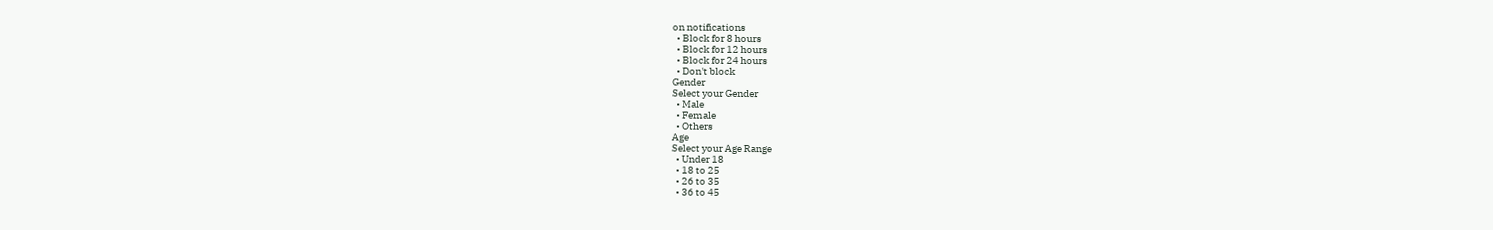on notifications
  • Block for 8 hours
  • Block for 12 hours
  • Block for 24 hours
  • Don't block
Gender
Select your Gender
  • Male
  • Female
  • Others
Age
Select your Age Range
  • Under 18
  • 18 to 25
  • 26 to 35
  • 36 to 45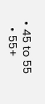• 45 to 55
  • 55+